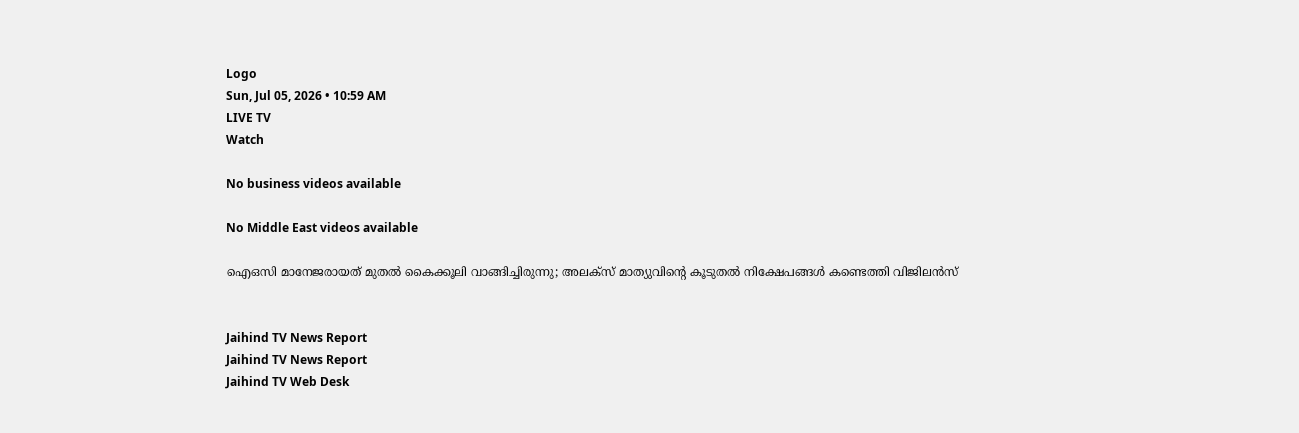Logo
Sun, Jul 05, 2026 • 10:59 AM
LIVE TV
Watch

No business videos available

No Middle East videos available

ഐഒസി മാനേജരായത് മുതല്‍ കൈക്കൂലി വാങ്ങിച്ചിരുന്നു; അലക്‌സ് മാത്യുവിന്‍റെ കൂടുതല്‍ നിക്ഷേപങ്ങള്‍ കണ്ടെത്തി വിജിലന്‍സ്


Jaihind TV News Report
Jaihind TV News Report
Jaihind TV Web Desk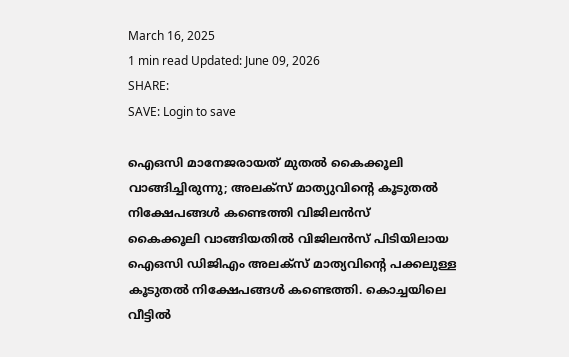March 16, 2025
1 min read Updated: June 09, 2026
SHARE:
SAVE: Login to save

ഐഒസി മാനേജരായത് മുതല്‍ കൈക്കൂലി വാങ്ങിച്ചിരുന്നു; അലക്‌സ് മാത്യുവിന്‍റെ കൂടുതല്‍ നിക്ഷേപങ്ങള്‍ കണ്ടെത്തി വിജിലന്‍സ്
കൈക്കൂലി വാങ്ങിയതില്‍ വിജിലന്‍സ് പിടിയിലായ ഐഒസി ഡിജിഎം അലക്‌സ് മാത്യവിന്റെ പക്കലുള്ള കൂടുതല്‍ നിക്ഷേപങ്ങള്‍ കണ്ടെത്തി. കൊച്ചയിലെ വീട്ടില്‍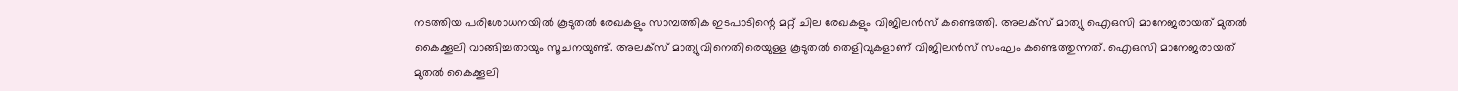നടത്തിയ പരിശോധനയില്‍ കൂടുതല്‍ രേഖകളും സാമ്പത്തിക ഇടപാടിന്റെ മറ്റ് ചില രേഖകളും വിജിലന്‍സ് കണ്ടെത്തി. അലക്‌സ് മാത്യു ഐഒസി മാനേജരായത് മുതല്‍ കൈക്കൂലി വാങ്ങിച്ചതായും സൂചനയുണ്ട്. അലക്‌സ് മാത്യുവിനെതിരെയുള്ള കൂടുതല്‍ തെളിവുകളാണ് വിജിലന്‍സ് സംഘം കണ്ടെത്തുന്നത്. ഐഒസി മാനേജരായത് മുതല്‍ കൈക്കൂലി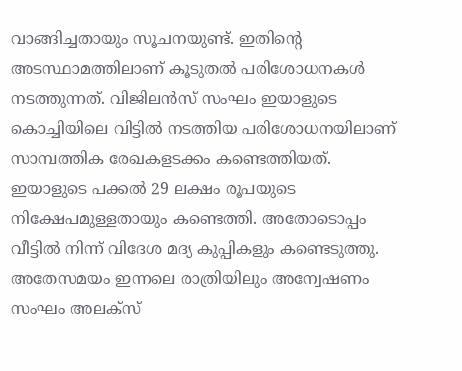വാങ്ങിച്ചതായും സൂചനയുണ്ട്. ഇതിന്റെ അടസ്ഥാമത്തിലാണ് കൂടുതല്‍ പരിശോധനകള്‍ നടത്തുന്നത്. വിജിലന്‍സ് സംഘം ഇയാളുടെ കൊച്ചിയിലെ വിട്ടില്‍ നടത്തിയ പരിശോധനയിലാണ് സാമ്പത്തിക രേഖകളടക്കം കണ്ടെത്തിയത്. ഇയാളുടെ പക്കല്‍ 29 ലക്ഷം രൂപയുടെ നിക്ഷേപമുള്ളതായും കണ്ടെത്തി. അതോടൊപ്പം വീട്ടില്‍ നിന്ന് വിദേശ മദ്യ കുപ്പികളും കണ്ടെടുത്തു. അതേസമയം ഇന്നലെ രാത്രിയിലും അന്വേഷണം സംഘം അലക്‌സ്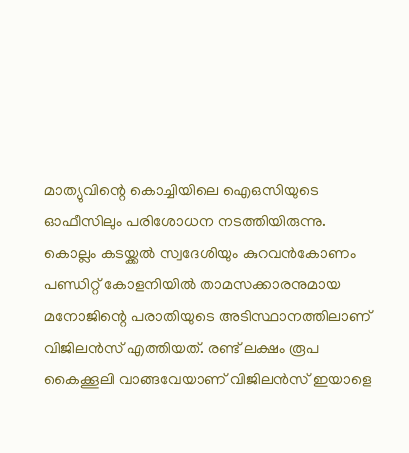മാത്യുവിന്റെ കൊച്ചിയിലെ ഐഒസിയുടെ ഓഫീസിലും പരിശോധന നടത്തിയിരുന്നു. കൊല്ലം കടയ്ക്കല്‍ സ്വദേശിയും കുറവന്‍കോണം പണ്ഡിറ്റ് കോളനിയില്‍ താമസക്കാരനുമായ മനോജിന്റെ പരാതിയുടെ അടിസ്ഥാനത്തിലാണ് വിജിലന്‍സ് എത്തിയത്. രണ്ട് ലക്ഷം രൂപ കൈക്കൂലി വാങ്ങവേയാണ് വിജിലന്‍സ് ഇയാളെ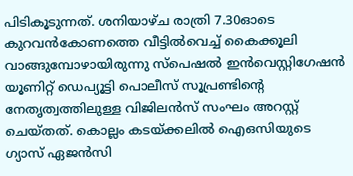പിടികൂടുന്നത്. ശനിയാഴ്ച രാത്രി 7.30ഓടെ കുറവന്‍കോണത്തെ വീട്ടില്‍വെച്ച് കൈക്കൂലി വാങ്ങുമ്പോഴായിരുന്നു സ്‌പെഷല്‍ ഇന്‍വെസ്റ്റിഗേഷന്‍ യൂണിറ്റ് ഡെപ്യൂട്ടി പൊലീസ് സൂപ്രണ്ടിന്റെ നേതൃത്വത്തിലുള്ള വിജിലന്‍സ് സംഘം അറസ്റ്റ് ചെയ്തത്. കൊല്ലം കടയ്ക്കലില്‍ ഐഒസിയുടെ ഗ്യാസ് ഏജന്‍സി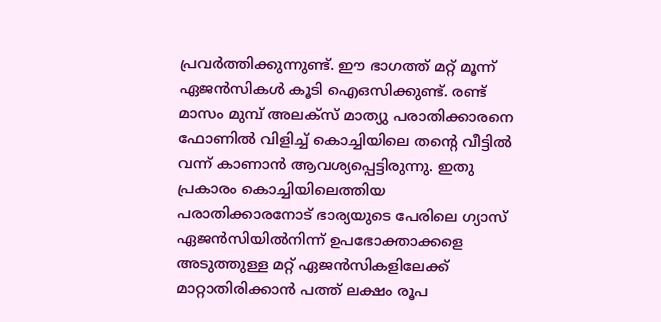പ്രവര്‍ത്തിക്കുന്നുണ്ട്. ഈ ഭാഗത്ത് മറ്റ് മൂന്ന് ഏജന്‍സികള്‍ കൂടി ഐഒസിക്കുണ്ട്. രണ്ട് മാസം മുമ്പ് അലക്‌സ് മാത്യു പരാതിക്കാരനെ ഫോണില്‍ വിളിച്ച് കൊച്ചിയിലെ തന്റെ വീട്ടില്‍ വന്ന് കാണാന്‍ ആവശ്യപ്പെട്ടിരുന്നു. ഇതു പ്രകാരം കൊച്ചിയിലെത്തിയ പരാതിക്കാരനോട് ഭാര്യയുടെ പേരിലെ ഗ്യാസ് ഏജന്‍സിയില്‍നിന്ന് ഉപഭോക്താക്കളെ അടുത്തുള്ള മറ്റ് ഏജന്‍സികളിലേക്ക് മാറ്റാതിരിക്കാന്‍ പത്ത് ലക്ഷം രൂപ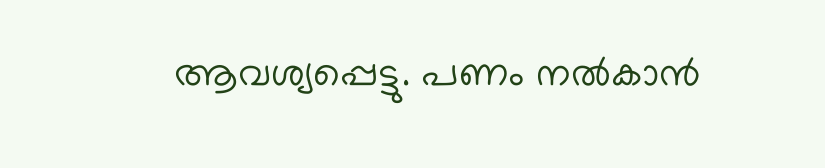ആവശ്യപ്പെട്ടു. പണം നല്‍കാന്‍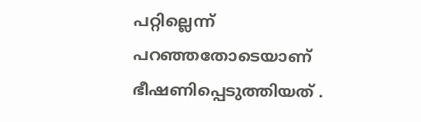പറ്റില്ലെന്ന് പറഞ്ഞതോടെയാണ് ഭീഷണിപ്പെടുത്തിയത് .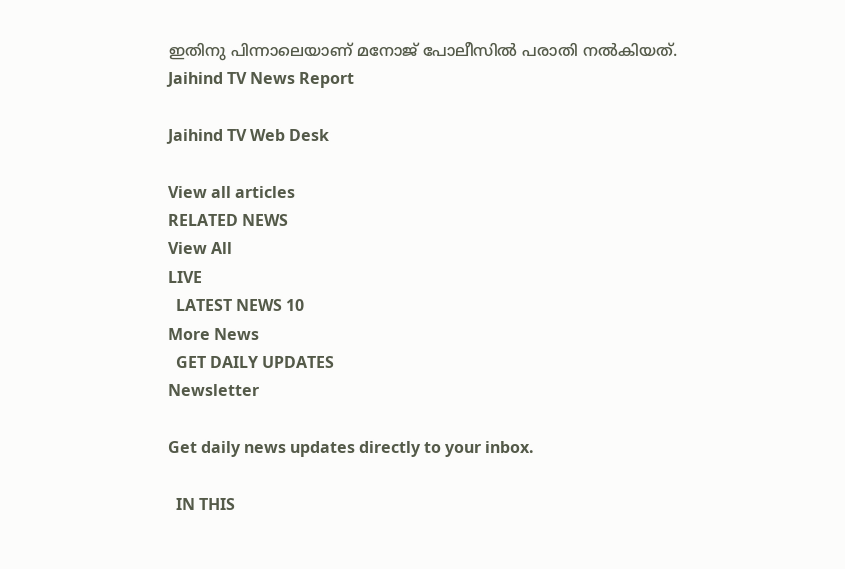ഇതിനു പിന്നാലെയാണ് മനോജ് പോലീസില്‍ പരാതി നല്‍കിയത്.
Jaihind TV News Report

Jaihind TV Web Desk

View all articles
RELATED NEWS
View All
LIVE
  LATEST NEWS 10
More News
  GET DAILY UPDATES
Newsletter

Get daily news updates directly to your inbox.

  IN THIS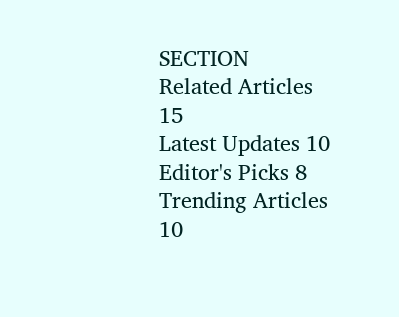SECTION
Related Articles 15
Latest Updates 10
Editor's Picks 8
Trending Articles 10